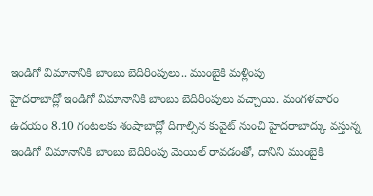ఇండిగో విమానానికి బాంబు బెదిరింపులు.. ముంబైకి మళ్లింపు
హైదరాబాద్లో ఇండిగో విమానానికి బాంబు బెదిరింపులు వచ్చాయి. మంగళవారం ఉదయం 8.10 గంటలకు శంషాబాద్లో దిగాల్సిన కువైట్ నుంచి హైదరాబాద్కు వస్తున్న ఇండిగో విమానానికి బాంబు బెదిరింపు మెయిల్ రావడంతో, దానిని ముంబైకి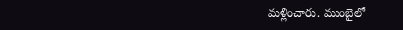మళ్లించారు. ముంబైలో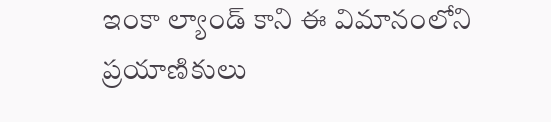ఇంకా ల్యాండ్ కాని ఈ విమానంలోని ప్రయాణికులు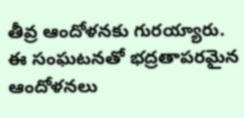తీవ్ర ఆందోళనకు గురయ్యారు. ఈ సంఘటనతో భద్రతాపరమైన ఆందోళనలు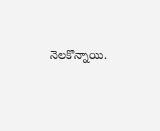నెలకొన్నాయి.